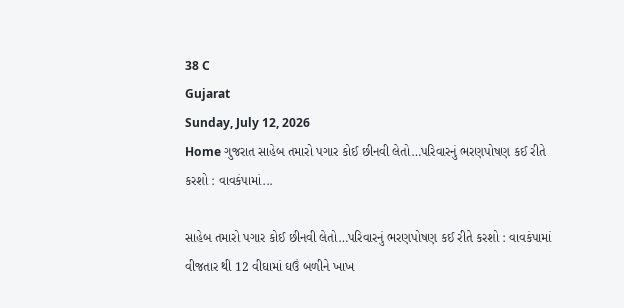38 C
Gujarat
Sunday, July 12, 2026
Home ગુજરાત સાહેબ તમારો પગાર કોઈ છીનવી લેતો…પરિવારનું ભરણપોષણ કઈ રીતે કરશો : વાવકંપામાં...

સાહેબ તમારો પગાર કોઈ છીનવી લેતો…પરિવારનું ભરણપોષણ કઈ રીતે કરશો : વાવકંપામાં વીજતાર થી 12 વીઘામાં ઘઉં બળીને ખાખ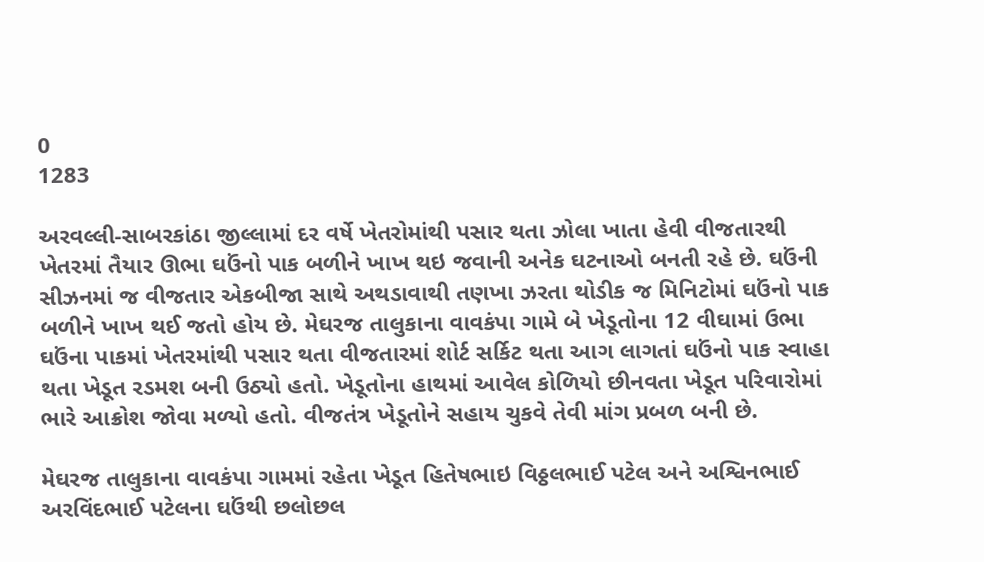0
1283

અરવલ્લી-સાબરકાંઠા જીલ્લામાં દર વર્ષે ખેતરોમાંથી પસાર થતા ઝોલા ખાતા હેવી વીજતારથી ખેતરમાં તૈયાર ઊભા ઘઉંનો પાક બળીને ખાખ થઇ જવાની અનેક ઘટનાઓ બનતી રહે છે. ઘઉંની સીઝનમાં જ વીજતાર એકબીજા સાથે અથડાવાથી તણખા ઝરતા થોડીક જ મિનિટોમાં ઘઉંનો પાક બળીને ખાખ થઈ જતો હોય છે. મેઘરજ તાલુકાના વાવકંપા ગામે બે ખેડૂતોના 12 વીઘામાં ઉભા ઘઉંના પાકમાં ખેતરમાંથી પસાર થતા વીજતારમાં શોર્ટ સર્કિટ થતા આગ લાગતાં ઘઉંનો પાક સ્વાહા થતા ખેડૂત રડમશ બની ઉઠ્યો હતો. ખેડૂતોના હાથમાં આવેલ કોળિયો છીનવતા ખેડૂત પરિવારોમાં ભારે આક્રોશ જોવા મળ્યો હતો. વીજતંત્ર ખેડૂતોને સહાય ચુકવે તેવી માંગ પ્રબળ બની છે.

મેઘરજ તાલુકાના વાવકંપા ગામમાં રહેતા ખેડૂત હિતેષભાઇ વિઠ્ઠલભાઈ પટેલ અને અશ્વિનભાઈ અરવિંદભાઈ પટેલના ઘઉંથી છલોછલ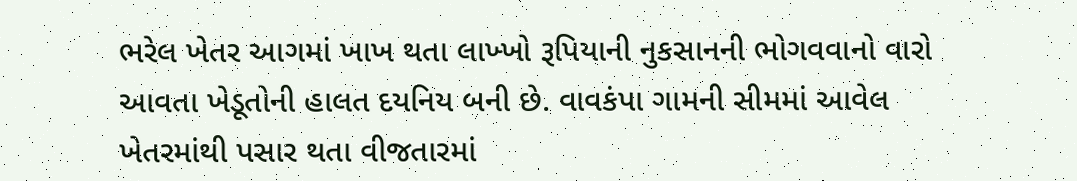ભરેલ ખેતર આગમાં ખાખ થતા લાખ્ખો રૂપિયાની નુકસાનની ભોગવવાનો વારો આવતા ખેડૂતોની હાલત દયનિય બની છે. વાવકંપા ગામની સીમમાં આવેલ ખેતરમાંથી પસાર થતા વીજતારમાં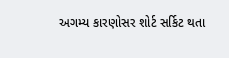અગમ્ય કારણોસર શોર્ટ સર્કિટ થતા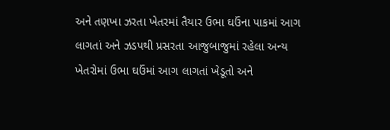અને તણખા ઝરતા ખેતરમાં તૈયાર ઉભા ઘઉંના પાકમાં આગ લાગતાં અને ઝડપથી પ્રસરતા આજુબાજુમાં રહેલા અન્ય ખેતરોમાં ઉભા ઘઉંમાં આગ લાગતાં ખેડૂતો અને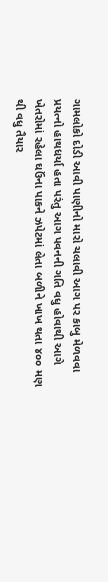ગામલોકો દોડી આવી પાણીનો મારો ચલાવી આગ પર કાબુ મેળવવા પ્રયત્નો હાથધર્યા હતા પરંતુ આગ પવનની ગતિ વધુ હોવાથી આગે ખેતરોમાં રહેલા ઘઉંના પાકને ઝપેટમાં લેતા બળીને ખાખ થતા ૪૦૦ મણ થી વધુ તૈયાર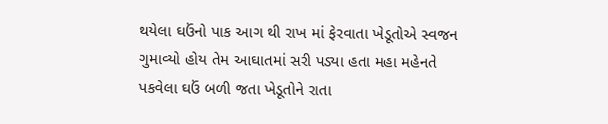થયેલા ઘઉંનો પાક આગ થી રાખ માં ફેરવાતા ખેડૂતોએ સ્વજન ગુમાવ્યો હોય તેમ આઘાતમાં સરી પડ્યા હતા મહા મહેનતે પકવેલા ઘઉં બળી જતા ખેડૂતોને રાતા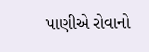પાણીએ રોવાનો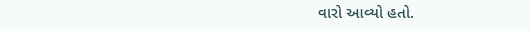વારો આવ્યો હતો.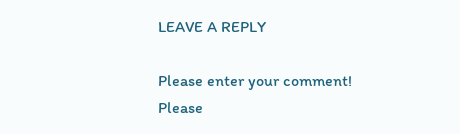LEAVE A REPLY

Please enter your comment!
Please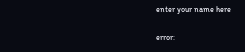enter your name here

error: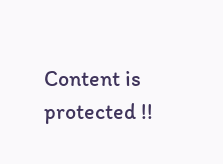Content is protected !!